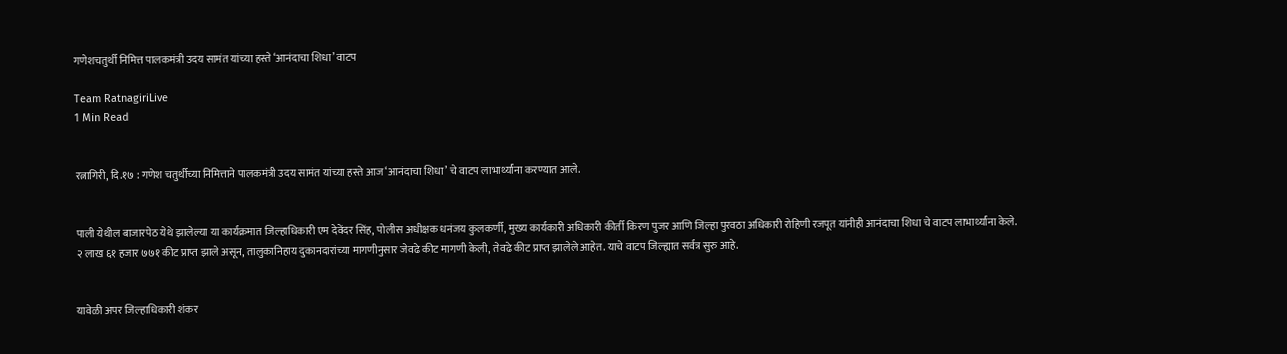गणेशचतुर्थी निमित्त पालकमंत्री उदय सामंत यांच्या हस्ते ‘आनंदाचा शिधा’ वाटप

Team RatnagiriLive
1 Min Read


रत्नागिरी, दि.१७ : गणेश चतुर्थीच्या निमित्ताने पालकमंत्री उदय सामंत यांच्या हस्ते आज ‘आनंदाचा शिधा’ चे वाटप लाभार्थ्यांना करण्यात आले.


पाली येथील बाजारपेठ येथे झालेल्या या कार्यक्रमात जिल्हाधिकारी एम देवेंदर सिंह, पोलीस अधीक्षक धनंजय कुलकर्णी, मुख्य कार्यकारी अधिकारी कीर्ती किरण पुजर आणि जिल्हा पुरवठा अधिकारी रोहिणी रजपूत यांनीही आनंदाचा शिधा चे वाटप लाभार्थ्यांना केले.
२ लाख ६१ हजार ७७१ कीट प्राप्त झाले असून, तालुकानिहाय दुकानदारांच्या मागणीनुसार जेवढे कीट मागणी केली, तेवढे कीट प्राप्त झालेले आहेत. याचे वाटप जिल्ह्यात सर्वत्र सुरु आहे.


यावेळी अपर जिल्हाधिकारी शंकर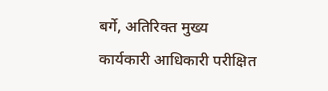बर्गे, अतिरिक्त मुख्य कार्यकारी आधिकारी परीक्षित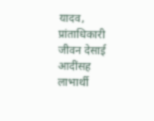यादव, प्रांताधिकारी जीवन देसाई आदींसह लाभार्थी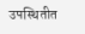उपस्थितीत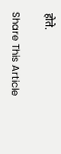होते.

Share This Article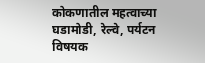कोकणातील महत्वाच्या घडामोडी, रेल्वे, पर्यटन विषयक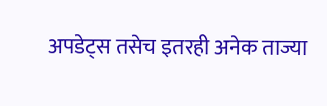अपडेट्स तसेच इतरही अनेक ताज्या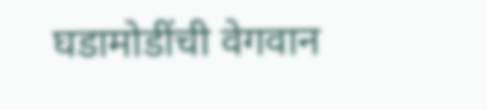घडामोडींची वेगवान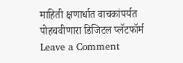माहिती क्षणार्धात वाचकांपर्यत पोहचवीणारा डिजिटल प्लॅटफॉर्म
Leave a Comment